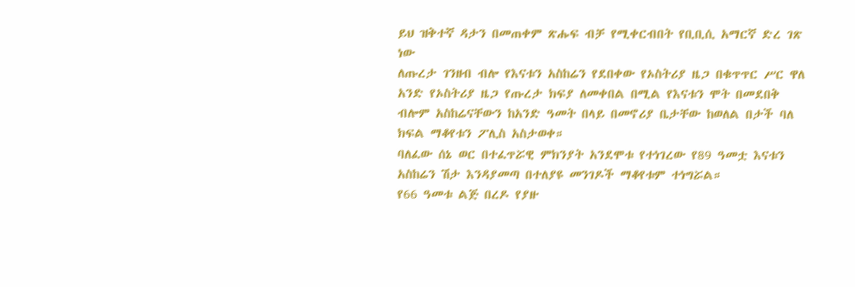ይህ ዝቅተኛ ዳታን በመጠቀም ጽሑፍ ብቻ የሚቀርብበት የቢቢሲ አማርኛ ድረ ገጽ ነው
ለጡረታ ገንዘብ ብሎ የእናቱን አስከሬን የደበቀው የኦስትሪያ ዜጋ በቁጥጥር ሥር ዋለ
አንድ የኦስትሪያ ዜጋ የጡረታ ክፍያ ለመቀበል በሚል የእናቱን ሞት በመደበቅ ብሎም አስከሬናቸውን ከአንድ ዓመት በላይ በመኖሪያ ቤታቸው ከወለል በታች ባለ ክፍል ማቆየቱን ፖሊስ አስታወቀ።
ባለፈው ሰኔ ወር በተፈጥሯዊ ምክንያት አንደሞቱ የተነገረው የ89 ዓመቷ እናቱን አስከሬን ሽታ እንዳያመጣ በተለያዩ መንገዶች ማቆየቱም ተነግሯል።
የ66 ዓመቱ ልጅ በረዶ የያዙ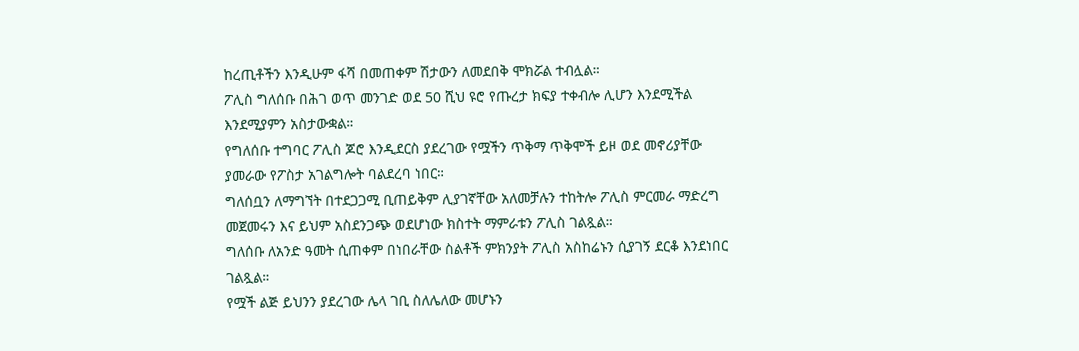ከረጢቶችን እንዲሁም ፋሻ በመጠቀም ሽታውን ለመደበቅ ሞክሯል ተብሏል።
ፖሊስ ግለሰቡ በሕገ ወጥ መንገድ ወደ 50 ሺህ ዩሮ የጡረታ ክፍያ ተቀብሎ ሊሆን እንደሚችል እንደሚያምን አስታውቋል።
የግለሰቡ ተግባር ፖሊስ ጆሮ እንዲደርስ ያደረገው የሟችን ጥቅማ ጥቅሞች ይዞ ወደ መኖሪያቸው ያመራው የፖስታ አገልግሎት ባልደረባ ነበር።
ግለሰቧን ለማግኘት በተደጋጋሚ ቢጠይቅም ሊያገኛቸው አለመቻሉን ተከትሎ ፖሊስ ምርመራ ማድረግ መጀመሩን እና ይህም አስደንጋጭ ወደሆነው ክስተት ማምራቱን ፖሊስ ገልጿል።
ግለሰቡ ለአንድ ዓመት ሲጠቀም በነበራቸው ስልቶች ምክንያት ፖሊስ አስከሬኑን ሲያገኝ ደርቆ እንደነበር ገልጿል።
የሟች ልጅ ይህንን ያደረገው ሌላ ገቢ ስለሌለው መሆኑን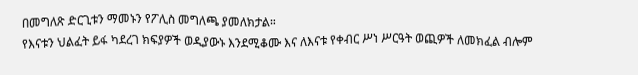በመግለጽ ድርጊቱን ማመኑን የፖሊስ መግለጫ ያመለክታል።
የእናቱን ህልፈት ይፋ ካደረገ ክፍያዎች ወዲያውኑ እንደሚቆሙ እና ለእናቱ የቀብር ሥነ ሥርዓት ወጪዎች ለመክፈል ብሎም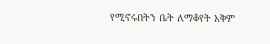የሚኖሩበትን ቤት ለማቆየት አቅም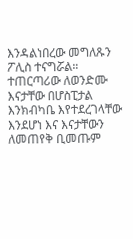እንዳልነበረው መግለጹን ፖሊስ ተናግሯል።
ተጠርጣሪው ለወንድሙ እናታቸው በሆስፒታል እንክብካቤ እየተደረገላቸው እንደሆነ እና እናታቸውን ለመጠየቅ ቢመጡም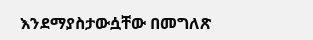እንደማያስታውሷቸው በመግለጽ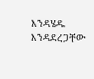እንዳሄዱ እንዳደረጋቸው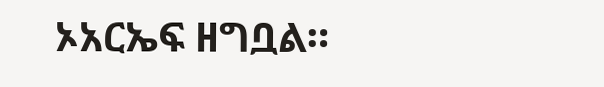ኦአርኤፍ ዘግቧል።